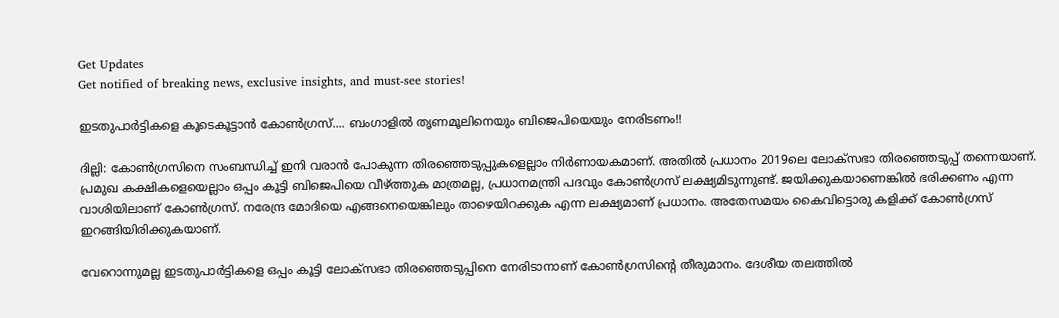Get Updates
Get notified of breaking news, exclusive insights, and must-see stories!

ഇടതുപാര്‍ട്ടികളെ കൂടെകൂട്ടാന്‍ കോണ്‍ഗ്രസ്.... ബംഗാളില്‍ തൃണമൂലിനെയും ബിജെപിയെയും നേരിടണം!!

ദില്ലി: കോണ്‍ഗ്രസിനെ സംബന്ധിച്ച് ഇനി വരാന്‍ പോകുന്ന തിരഞ്ഞെടുപ്പുകളെല്ലാം നിര്‍ണായകമാണ്. അതില്‍ പ്രധാനം 2019ലെ ലോക്‌സഭാ തിരഞ്ഞെടുപ്പ് തന്നെയാണ്. പ്രമുഖ കക്ഷികളെയെല്ലാം ഒപ്പം കൂട്ടി ബിജെപിയെ വീഴ്ത്തുക മാത്രമല്ല, പ്രധാനമന്ത്രി പദവും കോണ്‍ഗ്രസ് ലക്ഷ്യമിടുന്നുണ്ട്. ജയിക്കുകയാണെങ്കില്‍ ഭരിക്കണം എന്ന വാശിയിലാണ് കോണ്‍ഗ്രസ്. നരേന്ദ്ര മോദിയെ എങ്ങനെയെങ്കിലും താഴെയിറക്കുക എന്ന ലക്ഷ്യമാണ് പ്രധാനം. അതേസമയം കൈവിട്ടൊരു കളിക്ക് കോണ്‍ഗ്രസ് ഇറങ്ങിയിരിക്കുകയാണ്.

വേറൊന്നുമല്ല ഇടതുപാര്‍ട്ടികളെ ഒപ്പം കൂട്ടി ലോക്‌സഭാ തിരഞ്ഞെടുപ്പിനെ നേരിടാനാണ് കോണ്‍ഗ്രസിന്റെ തീരുമാനം. ദേശീയ തലത്തില്‍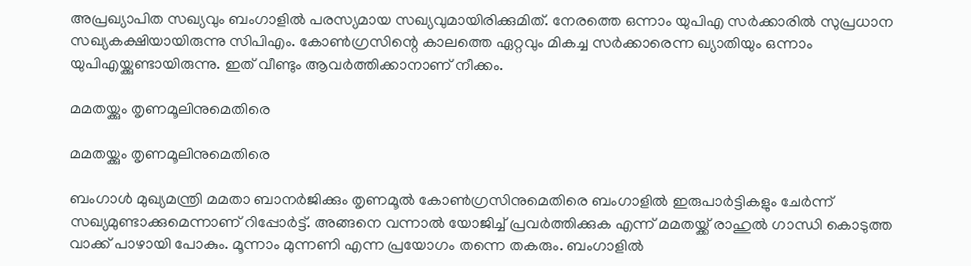അപ്രഖ്യാപിത സഖ്യവും ബംഗാളില്‍ പരസ്യമായ സഖ്യവുമായിരിക്കുമിത്. നേരത്തെ ഒന്നാം യുപിഎ സര്‍ക്കാരില്‍ സുപ്രധാന സഖ്യകക്ഷിയായിരുന്നു സിപിഎം. കോണ്‍ഗ്രസിന്റെ കാലത്തെ ഏറ്റവും മികച്ച സര്‍ക്കാരെന്ന ഖ്യാതിയും ഒന്നാം യുപിഎയ്ക്കുണ്ടായിരുന്നു. ഇത് വീണ്ടും ആവര്‍ത്തിക്കാനാണ് നീക്കം.

മമതയ്ക്കും തൃണമൂലിനുമെതിരെ

മമതയ്ക്കും തൃണമൂലിനുമെതിരെ

ബംഗാള്‍ മുഖ്യമന്ത്രി മമതാ ബാനര്‍ജിക്കും തൃണമൂല്‍ കോണ്‍ഗ്രസിനുമെതിരെ ബംഗാളില്‍ ഇരുപാര്‍ട്ടികളും ചേര്‍ന്ന് സഖ്യമുണ്ടാക്കുമെന്നാണ് റിപ്പോര്‍ട്ട്. അങ്ങനെ വന്നാല്‍ യോജിച്ച് പ്രവര്‍ത്തിക്കുക എന്ന് മമതയ്ക്ക് രാഹുല്‍ ഗാന്ധി കൊടുത്ത വാക്ക് പാഴായി പോകും. മൂന്നാം മുന്നണി എന്ന പ്രയോഗം തന്നെ തകരും. ബംഗാളില്‍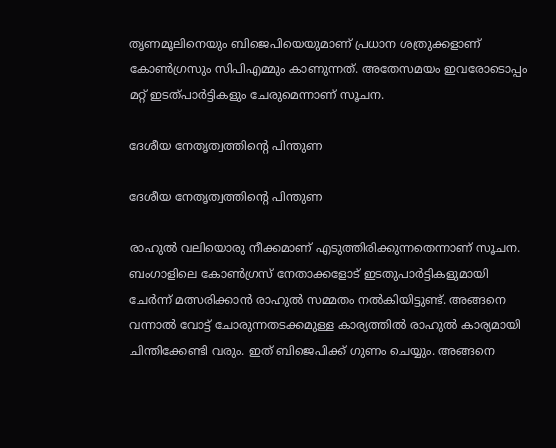തൃണമൂലിനെയും ബിജെപിയെയുമാണ് പ്രധാന ശത്രുക്കളാണ് കോണ്‍ഗ്രസും സിപിഎമ്മും കാണുന്നത്. അതേസമയം ഇവരോടൊപ്പം മറ്റ് ഇടത്പാര്‍ട്ടികളും ചേരുമെന്നാണ് സൂചന.

ദേശീയ നേതൃത്വത്തിന്റെ പിന്തുണ

ദേശീയ നേതൃത്വത്തിന്റെ പിന്തുണ

രാഹുല്‍ വലിയൊരു നീക്കമാണ് എടുത്തിരിക്കുന്നതെന്നാണ് സൂചന. ബംഗാളിലെ കോണ്‍ഗ്രസ് നേതാക്കളോട് ഇടതുപാര്‍ട്ടികളുമായി ചേര്‍ന്ന് മത്സരിക്കാന്‍ രാഹുല്‍ സമ്മതം നല്‍കിയിട്ടുണ്ട്. അങ്ങനെ വന്നാല്‍ വോട്ട് ചോരുന്നതടക്കമുള്ള കാര്യത്തില്‍ രാഹുല്‍ കാര്യമായി ചിന്തിക്കേണ്ടി വരും. ഇത് ബിജെപിക്ക് ഗുണം ചെയ്യും. അങ്ങനെ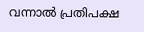വന്നാല്‍ പ്രതിപക്ഷ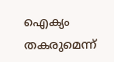ഐക്യം തകരുമെന്ന്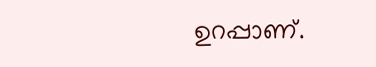ഉറപ്പാണ്.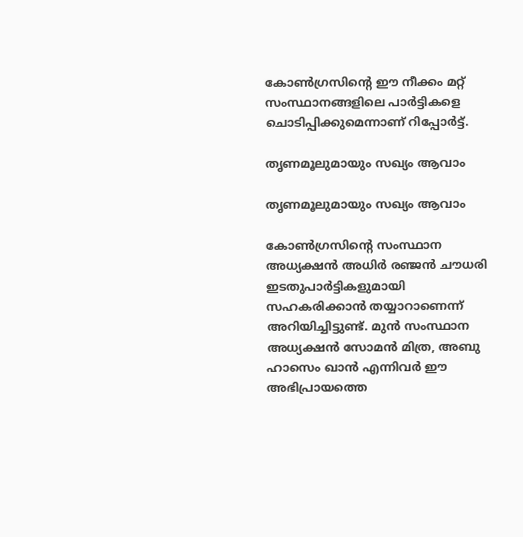കോണ്‍ഗ്രസിന്റെ ഈ നീക്കം മറ്റ് സംസ്ഥാനങ്ങളിലെ പാര്‍ട്ടികളെ ചൊടിപ്പിക്കുമെന്നാണ് റിപ്പോര്‍ട്ട്.

തൃണമൂലുമായും സഖ്യം ആവാം

തൃണമൂലുമായും സഖ്യം ആവാം

കോണ്‍ഗ്രസിന്റെ സംസ്ഥാന അധ്യക്ഷന്‍ അധിര്‍ രഞ്ജന്‍ ചൗധരി ഇടതുപാര്‍ട്ടികളുമായി സഹകരിക്കാന്‍ തയ്യാറാണെന്ന് അറിയിച്ചിട്ടുണ്ട്. മുന്‍ സംസ്ഥാന അധ്യക്ഷന്‍ സോമന്‍ മിത്ര, അബു ഹാസെം ഖാന്‍ എന്നിവര്‍ ഈ അഭിപ്രായത്തെ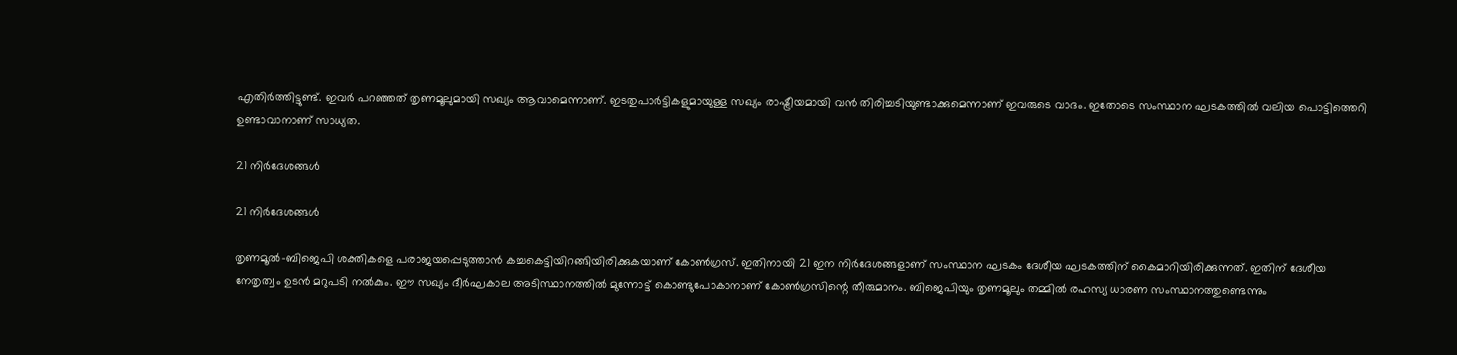എതിര്‍ത്തിട്ടുണ്ട്. ഇവര്‍ പറഞ്ഞത് തൃണമൂലുമായി സഖ്യം ആവാമെന്നാണ്. ഇടതുപാര്‍ട്ടികളുമായുള്ള സഖ്യം രാഷ്ട്രീയമായി വന്‍ തിരിച്ചടിയുണ്ടാക്കുമെന്നാണ് ഇവരുടെ വാദം. ഇതോടെ സംസ്ഥാന ഘടകത്തില്‍ വലിയ പൊട്ടിത്തെറി ഉണ്ടാവാനാണ് സാധ്യത.

21 നിര്‍ദേശങ്ങള്‍

21 നിര്‍ദേശങ്ങള്‍

തൃണമൂല്‍-ബിജെപി ശക്തികളെ പരാജയപ്പെടുത്താന്‍ കച്ചകെട്ടിയിറങ്ങിയിരിക്കുകയാണ് കോണ്‍ഗ്രസ്. ഇതിനായി 21 ഇന നിര്‍ദേശങ്ങളാണ് സംസ്ഥാന ഘടകം ദേശീയ ഘടകത്തിന് കൈമാറിയിരിക്കുന്നത്. ഇതിന് ദേശീയ നേതൃത്വം ഉടന്‍ മറുപടി നല്‍കും. ഈ സഖ്യം ദീര്‍ഘകാല അടിസ്ഥാനത്തില്‍ മുന്നോട്ട് കൊണ്ടുപോകാനാണ് കോണ്‍ഗ്രസിന്റെ തീരുമാനം. ബിജെപിയും തൃണമൂലും തമ്മില്‍ രഹസ്യ ധാരണ സംസ്ഥാനത്തുണ്ടെന്നും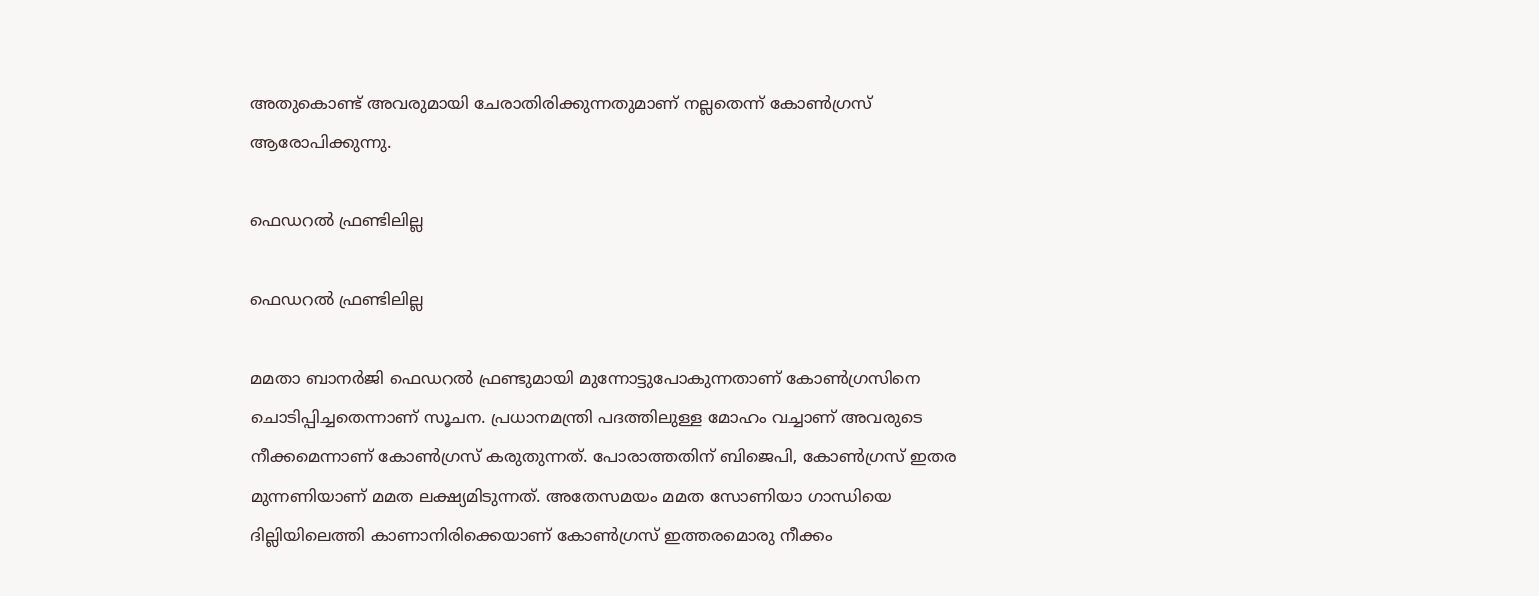അതുകൊണ്ട് അവരുമായി ചേരാതിരിക്കുന്നതുമാണ് നല്ലതെന്ന് കോണ്‍ഗ്രസ് ആരോപിക്കുന്നു.

ഫെഡറല്‍ ഫ്രണ്ടിലില്ല

ഫെഡറല്‍ ഫ്രണ്ടിലില്ല

മമതാ ബാനര്‍ജി ഫെഡറല്‍ ഫ്രണ്ടുമായി മുന്നോട്ടുപോകുന്നതാണ് കോണ്‍ഗ്രസിനെ ചൊടിപ്പിച്ചതെന്നാണ് സൂചന. പ്രധാനമന്ത്രി പദത്തിലുള്ള മോഹം വച്ചാണ് അവരുടെ നീക്കമെന്നാണ് കോണ്‍ഗ്രസ് കരുതുന്നത്. പോരാത്തതിന് ബിജെപി, കോണ്‍ഗ്രസ് ഇതര മുന്നണിയാണ് മമത ലക്ഷ്യമിടുന്നത്. അതേസമയം മമത സോണിയാ ഗാന്ധിയെ ദില്ലിയിലെത്തി കാണാനിരിക്കെയാണ് കോണ്‍ഗ്രസ് ഇത്തരമൊരു നീക്കം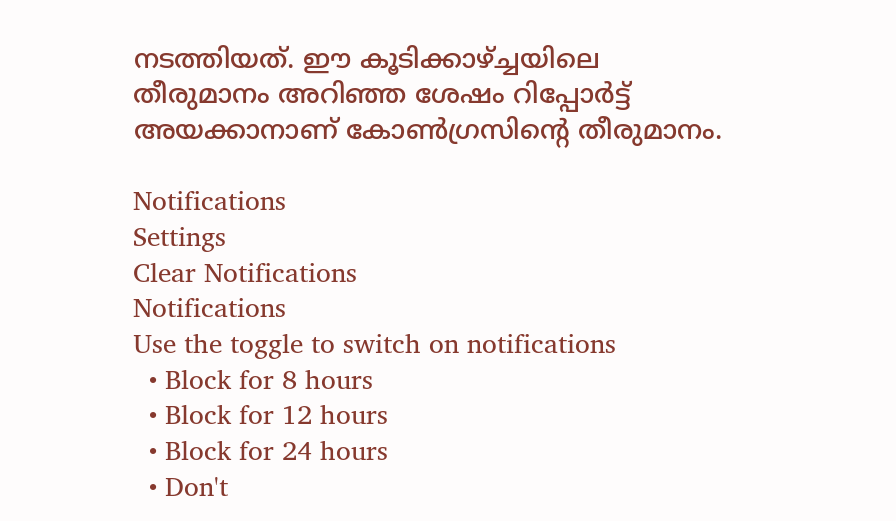നടത്തിയത്. ഈ കൂടിക്കാഴ്ച്ചയിലെ തീരുമാനം അറിഞ്ഞ ശേഷം റിപ്പോര്‍ട്ട് അയക്കാനാണ് കോണ്‍ഗ്രസിന്റെ തീരുമാനം.

Notifications
Settings
Clear Notifications
Notifications
Use the toggle to switch on notifications
  • Block for 8 hours
  • Block for 12 hours
  • Block for 24 hours
  • Don't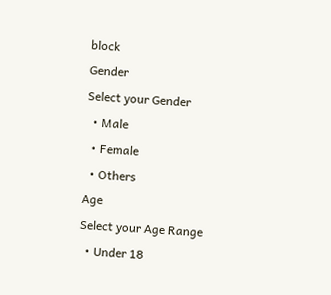block
Gender
Select your Gender
  • Male
  • Female
  • Others
Age
Select your Age Range
  • Under 18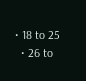• 18 to 25
  • 26 to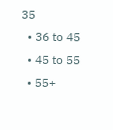35
  • 36 to 45
  • 45 to 55
  • 55+